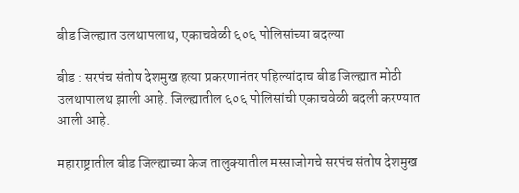बीड जिल्ह्यात उलथापलाथ, एकाचवेळी ६०६ पोलिसांच्या बदल्या

बीड : सरपंच संतोष देशमुख हत्या प्रकरणानंतर पहिल्यांदाच बीड जिल्ह्यात मोठी उलथापालथ झाली आहे. जिल्ह्यातील ६०६ पोलिसांची एकाचवेळी बदली करण्यात आली आहे.

महाराष्ट्रातील बीड जिल्ह्याच्या केज तालुक्यातील मस्साजोगचे सरपंच संतोष देशमुख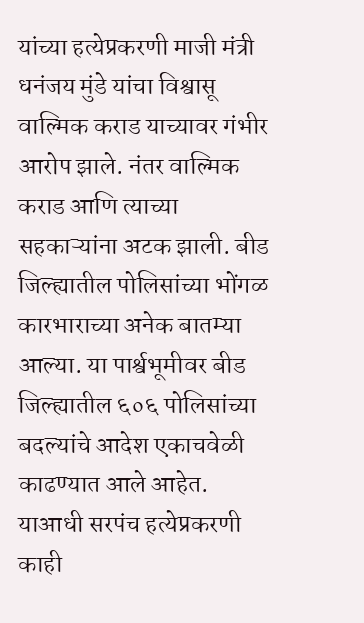यांच्या हत्येप्रकरणी माजी मंत्री धनंजय मुंडे यांचा विश्वासू वाल्मिक कराड याच्यावर गंभीर आरोप झाले. नंतर वाल्मिक कराड आणि त्याच्या सहकाऱ्यांना अटक झाली. बीड जिल्ह्यातील पोलिसांच्या भोंगळ कारभाराच्या अनेक बातम्या आल्या. या पार्श्वभूमीवर बीड जिल्ह्यातील ६०६ पोलिसांच्या बदल्यांचे आदेश एकाचवेळी काढण्यात आले आहेत. याआधी सरपंच हत्येप्रकरणी काही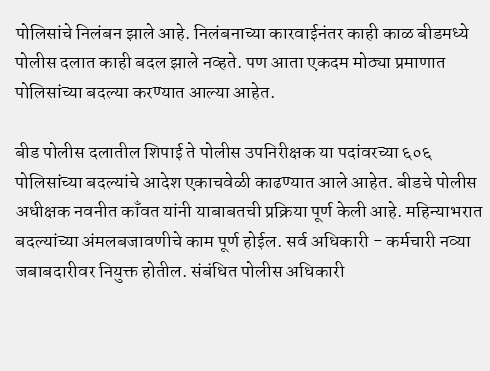पोलिसांचे निलंबन झाले आहे. निलंबनाच्या कारवाईनंतर काही काळ बीडमध्ये पोलीस दलात काही बदल झाले नव्हते. पण आता एकदम मोठ्या प्रमाणात पोलिसांच्या बदल्या करण्यात आल्या आहेत.

बीड पोलीस दलातील शिपाई ते पोलीस उपनिरीक्षक या पदांवरच्या ६०६ पोलिसांच्या बदल्यांचे आदेश एकाचवेळी काढण्यात आले आहेत. बीडचे पोलीस अधीक्षक नवनीत काँवत यांनी याबाबतची प्रक्रिया पूर्ण केली आहे. महिन्याभरात बदल्यांच्या अंमलबजावणीचे काम पूर्ण होईल. सर्व अधिकारी - कर्मचारी नव्या जबाबदारीवर नियुक्त होतील. संबंधित पोलीस अधिकारी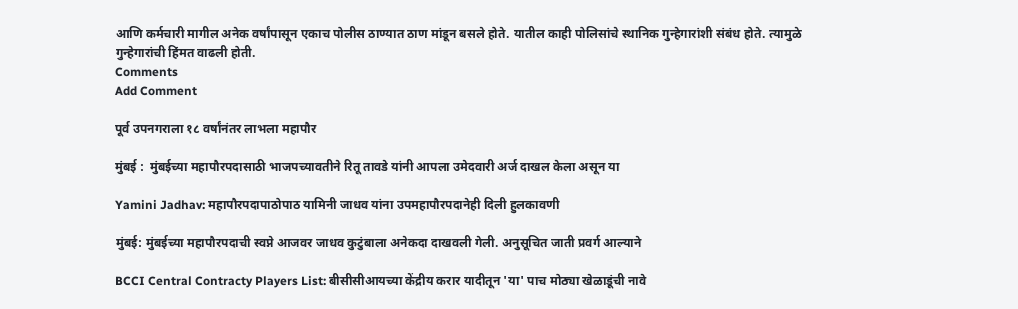आणि कर्मचारी मागील अनेक वर्षांपासून एकाच पोलीस ठाण्यात ठाण मांडून बसले होते. यातील काही पोलिसांचे स्थानिक गुन्हेगारांशी संबंध होते. त्यामुळे गुन्हेगारांची हिंमत वाढली होती.
Comments
Add Comment

पूर्व उपनगराला १८ वर्षांनंतर लाभला महापौर

मुंबई :  मुंबईच्या महापौरपदासाठी भाजपच्यावतीने रितू तावडे यांनी आपला उमेदवारी अर्ज दाखल केला असून या

Yamini Jadhav: महापौरपदापाठोपाठ यामिनी जाधव यांना उपमहापौरपदानेही दिली हुलकावणी

मुंबई: मुंबईच्या महापौरपदाची स्वप्ने आजवर जाधव कुटुंबाला अनेकदा दाखवली गेली. अनुसूचित जाती प्रवर्ग आल्याने

BCCI Central Contracty Players List: बीसीसीआयच्या केंद्रीय करार यादीतून 'या' पाच मोठ्या खेळाडूंची नावे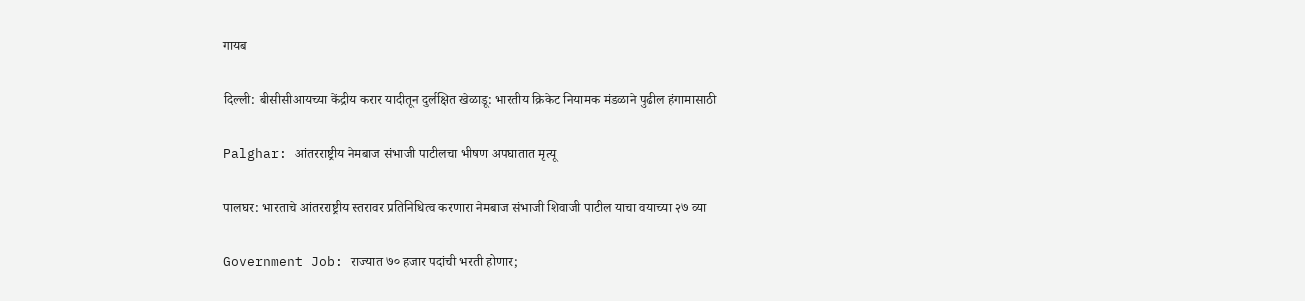गायब

दिल्ली: बीसीसीआयच्या केंद्रीय करार यादीतून दुर्लक्षित खेळाडू: भारतीय क्रिकेट नियामक मंडळाने पुढील हंगामासाठी

Palghar: आंतरराष्ट्रीय नेमबाज संभाजी पाटीलचा भीषण अपघातात मृत्यू

पालघर: भारताचे आंतरराष्ट्रीय स्तरावर प्रतिनिधित्व करणारा नेमबाज संभाजी शिवाजी पाटील याचा वयाच्या २७ व्या

Government Job: राज्यात ७० हजार पदांची भरती होणार;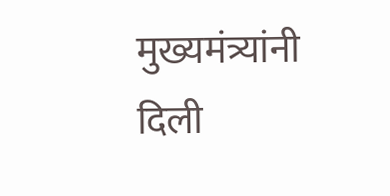मुख्यमंत्र्यांनी दिली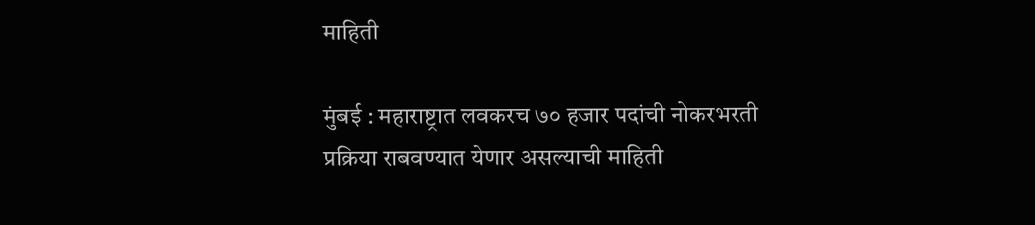माहिती

मुंबई : महाराष्ट्रात लवकरच ७० हजार पदांची नोकरभरती प्रक्रिया राबवण्यात येणार असल्याची माहिती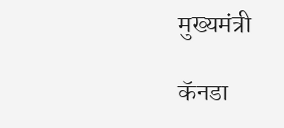मुख्यमंत्री

कॅनडा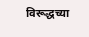विरूद्धच्या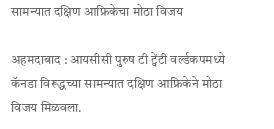सामन्यात दक्षिण आफ्रिकेचा मोठा विजय

अहमदाबाद : आयसीसी पुरुष टी ट्वेंटी वर्ल्डकपमध्ये कॅनडा विरूद्धच्या सामन्यात दक्षिण आफ्रिकेने मोठा विजय मिळवला.